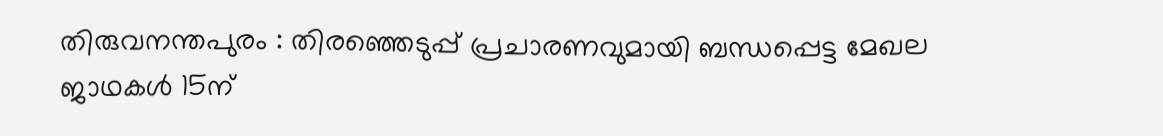തിരുവനന്തപുരം : തിരഞ്ഞെടുപ്പ് പ്രചാരണവുമായി ബന്ധപ്പെട്ട മേഖല ജാഥകൾ 15ന്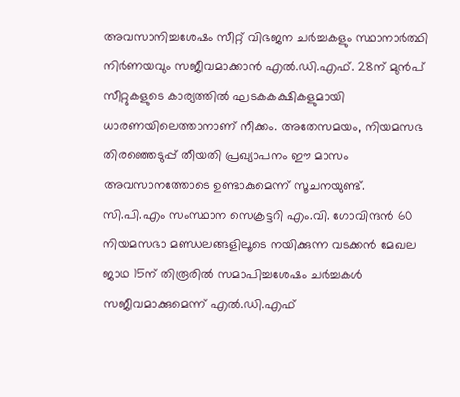അവസാനിച്ചശേഷം സീറ്റ് വിഭജന ചർച്ചകളും സ്ഥാനാർത്ഥി നിർണയവും സജീവമാക്കാൻ എൽ.ഡി.എഫ്. 28ന് മുൻപ് സീറ്റുകളുടെ കാര്യത്തിൽ ഘടകകക്ഷികളുമായി ധാരണയിലെത്താനാണ് നീക്കം. അതേസമയം, നിയമസഭ തിരഞ്ഞെടുപ്പ് തീയതി പ്രഖ്യാപനം ഈ മാസം അവസാനത്തോടെ ഉണ്ടാകുമെന്ന് സൂചനയുണ്ട്.
സി.പി.എം സംസ്ഥാന സെക്രട്ടറി എം.വി. ഗോവിന്ദൻ 60 നിയമസഭാ മണ്ഡലങ്ങളിലൂടെ നയിക്കുന്ന വടക്കൻ മേഖല ജാഥ 15ന് തിരൂരിൽ സമാപിച്ചശേഷം ചർച്ചകൾ സജീവമാക്കുമെന്ന് എൽ.ഡി.എഫ്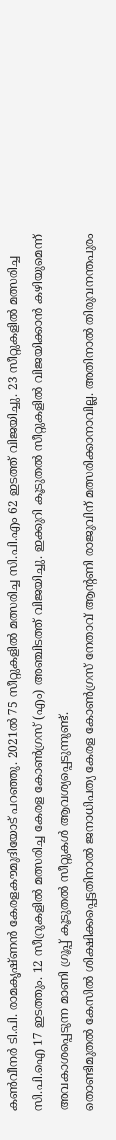കൺവീനർ ടി.പി. രാമകൃഷ്ണൻ കേരളകൗമുദിയോട് പറഞ്ഞു. 2021ൽ 75 സീറ്റുകളിൽ മത്സരിച്ച സി.പി.എം 62 ഇടത്ത് വിജയിച്ചു. 23 സീറ്റുകളിൽ മത്സരിച്ച സി.പി.ഐ 17 ഇടത്തും. 12 സീറ്രുകളിൽ മത്സരിച്ച കേരള കോൺഗ്രസ് (എം) അഞ്ചിടത്ത് വിജയിച്ചു. ഇക്കുറി കൂടുതൽ സീറ്റുകളിൽ വിജയിക്കാൻ കഴിയുമെന്ന് അവകാശപ്പെടുന്ന മാണി ഗ്രൂപ്പ് കൂടുതൽ സീറ്റുകൾ ആവശ്യപ്പെടുന്നുണ്ട്.
തൊണ്ടിമുതൽ കേസിൽ ശിക്ഷിക്കപ്പെട്ടതിനാൽ ജനാധിപത്യ കേരള കോൺഗ്രസ് നേതാവ് ആന്റണി രാജുവിന് മത്സരിക്കാനാവില്ല. അതിനാൽ തിരുവനന്തപുരം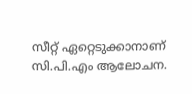സീറ്റ് ഏറ്റെടുക്കാനാണ് സി.പി.എം ആലോചന.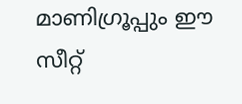മാണിഗ്രൂപ്പും ഈ സീറ്റ്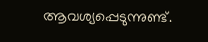ആവശ്യപ്പെടുന്നുണ്ട്.